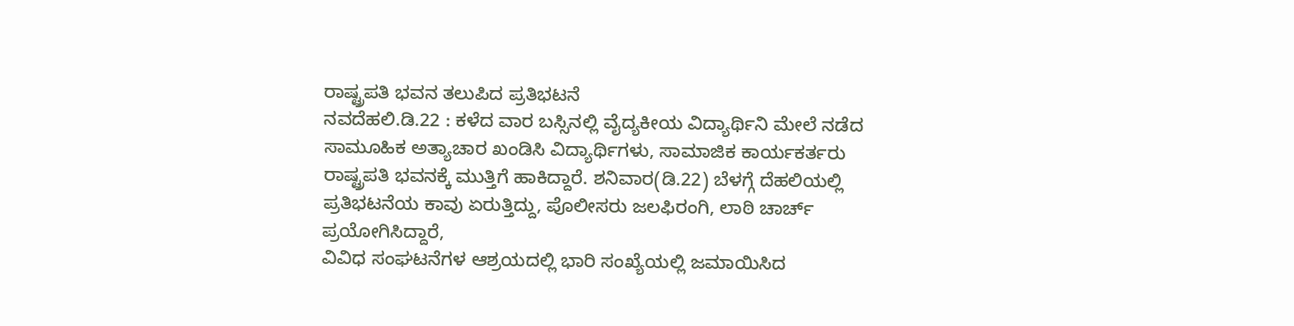ರಾಷ್ಟ್ರಪತಿ ಭವನ ತಲುಪಿದ ಪ್ರತಿಭಟನೆ
ನವದೆಹಲಿ.ಡಿ.22 : ಕಳೆದ ವಾರ ಬಸ್ಸಿನಲ್ಲಿ ವೈದ್ಯಕೀಯ ವಿದ್ಯಾರ್ಥಿನಿ ಮೇಲೆ ನಡೆದ ಸಾಮೂಹಿಕ ಅತ್ಯಾಚಾರ ಖಂಡಿಸಿ ವಿದ್ಯಾರ್ಥಿಗಳು, ಸಾಮಾಜಿಕ ಕಾರ್ಯಕರ್ತರು ರಾಷ್ಟ್ರಪತಿ ಭವನಕ್ಕೆ ಮುತ್ತಿಗೆ ಹಾಕಿದ್ದಾರೆ. ಶನಿವಾರ(ಡಿ.22) ಬೆಳಗ್ಗೆ ದೆಹಲಿಯಲ್ಲಿ ಪ್ರತಿಭಟನೆಯ ಕಾವು ಏರುತ್ತಿದ್ದು, ಪೊಲೀಸರು ಜಲಫಿರಂಗಿ, ಲಾಠಿ ಚಾರ್ಚ್ ಪ್ರಯೋಗಿಸಿದ್ದಾರೆ,
ವಿವಿಧ ಸಂಘಟನೆಗಳ ಆಶ್ರಯದಲ್ಲಿ ಭಾರಿ ಸಂಖ್ಯೆಯಲ್ಲಿ ಜಮಾಯಿಸಿದ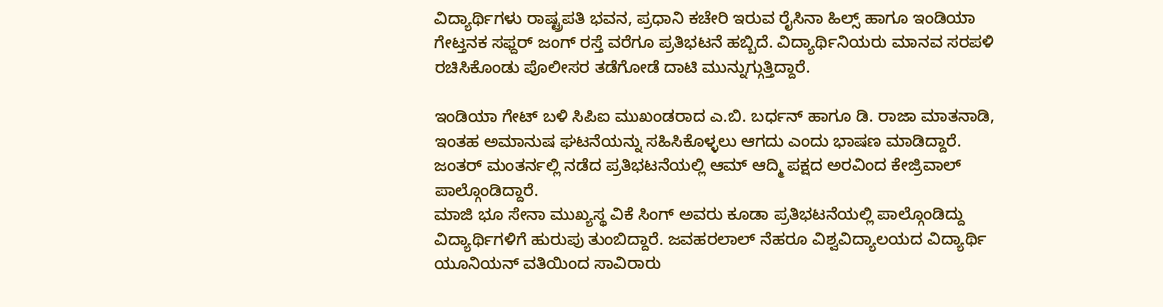ವಿದ್ಯಾರ್ಥಿಗಳು ರಾಷ್ಟ್ರಪತಿ ಭವನ, ಪ್ರಧಾನಿ ಕಚೇರಿ ಇರುವ ರೈಸಿನಾ ಹಿಲ್ಸ್ ಹಾಗೂ ಇಂಡಿಯಾ ಗೇಟ್ತನಕ ಸಫ್ದರ್ ಜಂಗ್ ರಸ್ತೆ ವರೆಗೂ ಪ್ರತಿಭಟನೆ ಹಬ್ಬಿದೆ. ವಿದ್ಯಾರ್ಥಿನಿಯರು ಮಾನವ ಸರಪಳಿ ರಚಿಸಿಕೊಂಡು ಪೊಲೀಸರ ತಡೆಗೋಡೆ ದಾಟಿ ಮುನ್ನುಗ್ಗುತ್ತಿದ್ದಾರೆ.

ಇಂಡಿಯಾ ಗೇಟ್ ಬಳಿ ಸಿಪಿಐ ಮುಖಂಡರಾದ ಎ.ಬಿ. ಬರ್ಧನ್ ಹಾಗೂ ಡಿ. ರಾಜಾ ಮಾತನಾಡಿ, ಇಂತಹ ಅಮಾನುಷ ಘಟನೆಯನ್ನು ಸಹಿಸಿಕೊಳ್ಳಲು ಆಗದು ಎಂದು ಭಾಷಣ ಮಾಡಿದ್ದಾರೆ. ಜಂತರ್ ಮಂತರ್ನಲ್ಲಿ ನಡೆದ ಪ್ರತಿಭಟನೆಯಲ್ಲಿ ಆಮ್ ಆದ್ಮಿ ಪಕ್ಷದ ಅರವಿಂದ ಕೇಜ್ರಿವಾಲ್ ಪಾಲ್ಗೊಂಡಿದ್ದಾರೆ.
ಮಾಜಿ ಭೂ ಸೇನಾ ಮುಖ್ಯಸ್ಥ ವಿಕೆ ಸಿಂಗ್ ಅವರು ಕೂಡಾ ಪ್ರತಿಭಟನೆಯಲ್ಲಿ ಪಾಲ್ಗೊಂಡಿದ್ದು ವಿದ್ಯಾರ್ಥಿಗಳಿಗೆ ಹುರುಪು ತುಂಬಿದ್ದಾರೆ. ಜವಹರಲಾಲ್ ನೆಹರೂ ವಿಶ್ವವಿದ್ಯಾಲಯದ ವಿದ್ಯಾರ್ಥಿ ಯೂನಿಯನ್ ವತಿಯಿಂದ ಸಾವಿರಾರು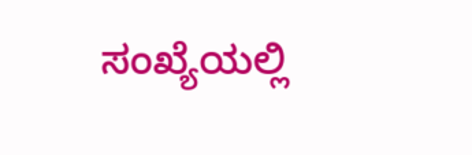ಸಂಖ್ಯೆಯಲ್ಲಿ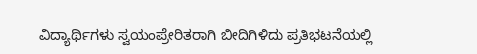ವಿದ್ಯಾರ್ಥಿಗಳು ಸ್ವಯಂಪ್ರೇರಿತರಾಗಿ ಬೀದಿಗಿಳಿದು ಪ್ರತಿಭಟನೆಯಲ್ಲಿ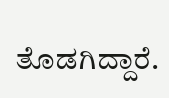ತೊಡಗಿದ್ದಾರೆ.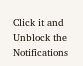Click it and Unblock the Notifications